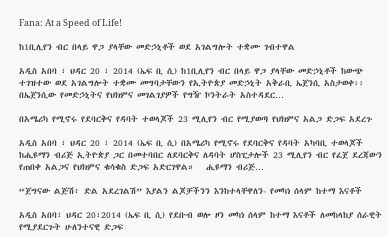Fana: At a Speed of Life!

ከ1ቢሊየን ብር በላይ ዋጋ ያላቸው መድኃኒቶች ወደ አገልግሎት ተቋሙ ገብተዋል

አዲስ አበባ ፣ ህዳር 20 ፣ 2014 (ኤፍ ቢ ሲ) ከ1ቢሊየን ብር በላይ ዋጋ ያላቸው መድኃኒቶች ከውጭ ተገዝተው ወደ አገልግሎት ተቋሙ መግባታቸውን የኢትዮጵያ መድኃኒት አቅራቢ ኤጀንሲ አስታወቀ፡፡   በኤጀንሲው የመድኃኒትና የህክምና መገልገያዎች የግዥ ኮንትራት አስተዳደር…

በአሜሪካ የሚኖሩ የደባርቅና የዳባት ተወላጆች 23 ሚሊየን ብር የሚያወጣ የህክምና አልጋ ድጋፍ አደረጉ

አዲስ አበባ ፣ ህዳር 20 ፣ 2014 (ኤፍ ቢ ሲ) በአሜሪካ የሚኖሩ የደባርቅና የዳባት አካባቢ ተወላጆች ከሒዩማን ብሪጅ ኢትዮጵያ ጋር በመተባበር ለደባርቅና ለዳባት ሆስፒታሎች 23 ሚሊየን ብር የፈጀ ደረጃውን የጠበቀ አልጋና የህክምና ቁሳቁስ ድጋፍ አድርገዋል።   ሒዩማን ብሪጅ…

“ጀግናው ልጅሽ፥ ድል አደረገልሽ” እያልን ልጆቻችንን እንከተላቸዋለን- የመካነ ሰላም ከተማ እናቶች

አዲስ አበባ፣ ህዳር 20፣2014 (ኤፍ ቢ ሲ) የደቡብ ወሎ ዞን መካነ ሰላም ከተማ እናቶች ለመከላከያ ሰራዊት የሚያደርጉት ሁለንተናዊ ድጋፍ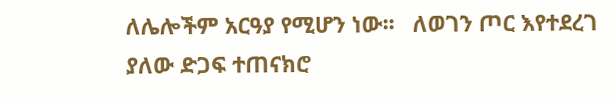ለሌሎችም አርዓያ የሚሆን ነው፡፡   ለወገን ጦር እየተደረገ ያለው ድጋፍ ተጠናክሮ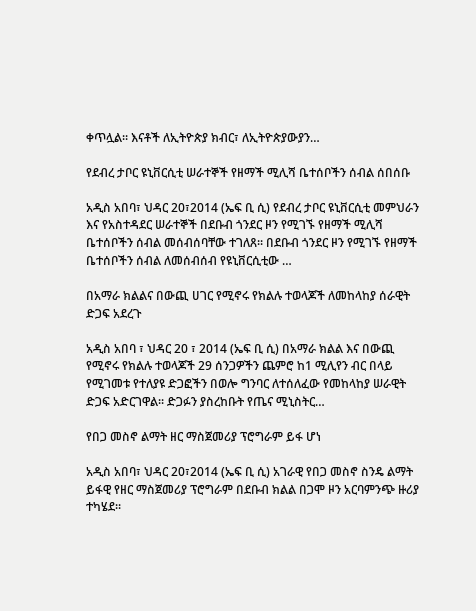ቀጥሏል። እናቶች ለኢትዮጵያ ክብር፣ ለኢትዮጵያውያን…

የደብረ ታቦር ዩኒቨርሲቲ ሠራተኞች የዘማች ሚሊሻ ቤተሰቦችን ሰብል ሰበሰቡ

አዲስ አበባ፣ ህዳር 20፣2014 (ኤፍ ቢ ሲ) የደብረ ታቦር ዩኒቨርሲቲ መምህራን እና የአስተዳደር ሠራተኞች በደቡብ ጎንደር ዞን የሚገኙ የዘማች ሚሊሻ ቤተሰቦችን ሰብል መሰብሰባቸው ተገለጸ፡፡ በደቡብ ጎንደር ዞን የሚገኙ የዘማች ቤተሰቦችን ሰብል ለመሰብሰብ የዩኒቨርሲቲው …

በአማራ ክልልና በውጪ ሀገር የሚኖሩ የክልሉ ተወላጆች ለመከላከያ ሰራዊት ድጋፍ አደረጉ

አዲስ አበባ ፣ ህዳር 20 ፣ 2014 (ኤፍ ቢ ሲ) በአማራ ክልል እና በውጪ የሚኖሩ የክልሉ ተወላጆች 29 ሰንጋዎችን ጨምሮ ከ1 ሚሊየን ብር በላይ የሚገመቱ የተለያዩ ድጋፎችን በወሎ ግንባር ለተሰለፈው የመከላከያ ሠራዊት ድጋፍ አድርገዋል፡፡ ድጋፉን ያስረከቡት የጤና ሚኒስትር…

የበጋ መስኖ ልማት ዘር ማስጀመሪያ ፕሮግራም ይፋ ሆነ

አዲስ አበባ፣ ህዳር 20፣2014 (ኤፍ ቢ ሲ) አገራዊ የበጋ መስኖ ስንዴ ልማት ይፋዊ የዘር ማስጀመሪያ ፕሮግራም በደቡብ ክልል በጋሞ ዞን አርባምንጭ ዙሪያ ተካሄደ፡፡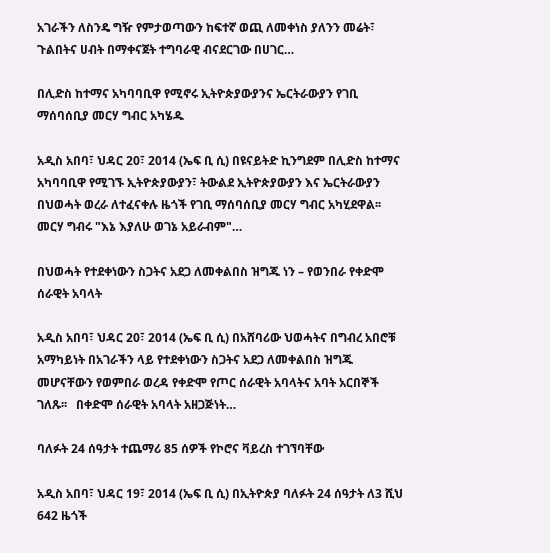አገራችን ለስንዴ ግዥ የምታወጣውን ከፍተኛ ወጪ ለመቀነስ ያለንን መሬት፣ ጉልበትና ሀብት በማቀናጀት ተግባራዊ ብናደርገው በሀገር…

በሊድስ ከተማና አካባባቢዋ የሚኖሩ ኢትዮጵያውያንና ኤርትራውያን የገቢ ማሰባሰቢያ መርሃ ግብር አካሄዱ

አዲስ አበባ፣ ህዳር 20፣ 2014 (ኤፍ ቢ ሲ) በዩናይትድ ኪንግደም በሊድስ ከተማና አካባባቢዋ የሚገኙ ኢትዮጵያውያን፣ ትውልደ ኢትዮጵያውያን እና ኤርትራውያን በህወሓት ወረራ ለተፈናቀሉ ዜጎች የገቢ ማሰባሰቢያ መርሃ ግብር አካሂደዋል፡፡ መርሃ ግብሩ "እኔ እያለሁ ወገኔ አይራብም"…

በህወሓት የተደቀነውን ስጋትና አደጋ ለመቀልበስ ዝግጁ ነን – የወንበራ የቀድሞ ሰራዊት አባላት

አዲስ አበባ፣ ህዳር 20፣ 2014 (ኤፍ ቢ ሲ) በአሸባሪው ህወሓትና በግብረ አበሮቹ አማካይነት በአገራችን ላይ የተደቀነውን ስጋትና አደጋ ለመቀልበስ ዝግጁ መሆናቸውን የወምበራ ወረዳ የቀድሞ የጦር ሰራዊት አባላትና አባት አርበኞች ገለጹ፡፡   በቀድሞ ሰራዊት አባላት አዘጋጅነት…

ባለፉት 24 ሰዓታት ተጨማሪ 85 ሰዎች የኮሮና ቫይረስ ተገኘባቸው

አዲስ አበባ፣ ህዳር 19፣ 2014 (ኤፍ ቢ ሲ) በኢትዮጵያ ባለፉት 24 ሰዓታት ለ3 ሺህ 642 ዜጎች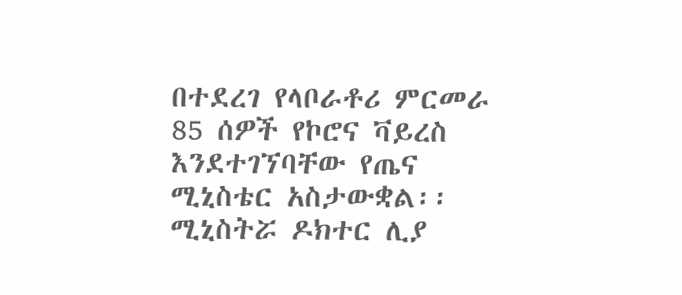በተደረገ የላቦራቶሪ ምርመራ 85 ሰዎች የኮሮና ቫይረስ እንደተገኘባቸው የጤና ሚኒስቴር አስታውቋል፡፡   ሚኒስትሯ ዶክተር ሊያ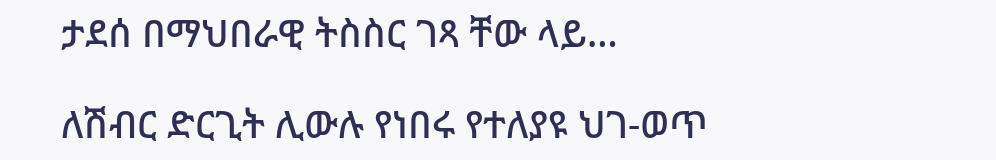ታደሰ በማህበራዊ ትስስር ገጻ ቸው ላይ…

ለሽብር ድርጊት ሊውሉ የነበሩ የተለያዩ ህገ-ወጥ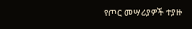የጦር መሣሪያዎች ተያዙ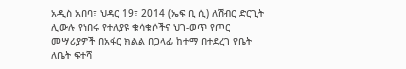አዲስ አበባ፣ ህዳር 19፣ 2014 (ኤፍ ቢ ሲ) ለሽብር ድርጊት ሊውሉ የነበሩ የተለያዩ ቁሳቁሶችና ህገ-ወጥ የጦር መሣሪያዎች በአፋር ክልል በጋላፊ ከተማ በተደረገ የቤት ለቤት ፍተሻ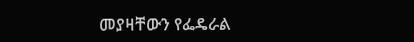መያዛቸውን የፌዴራል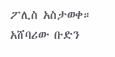ፖሊስ አስታወቀ።   አሸባሪው ቡድን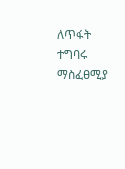ለጥፋት ተግባሩ ማስፈፀሚያ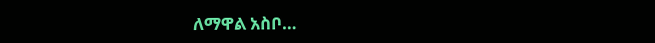ለማዋል አስቦ…